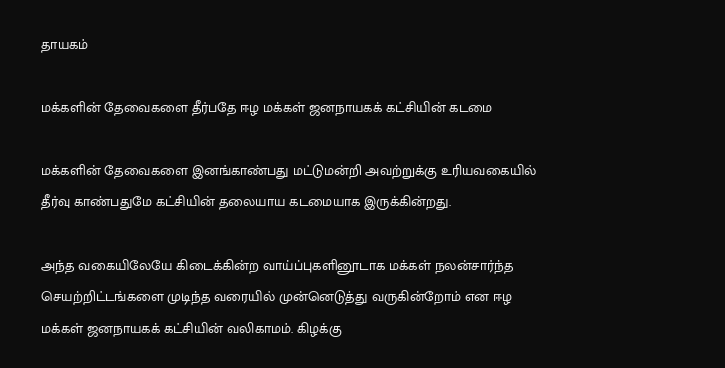தாயகம்

மக்களின் தேவைகளை தீர்பதே ஈழ மக்கள் ஜனநாயகக் கட்சியின் கடமை

மக்களின் தேவைகளை இனங்காண்பது மட்டுமன்றி அவற்றுக்கு உரியவகையில் தீர்வு காண்பதுமே கட்சியின் தலையாய கடமையாக இருக்கின்றது.

அந்த வகையிலேயே கிடைக்கின்ற வாய்ப்புகளினூடாக மக்கள் நலன்சார்ந்த செயற்றிட்டங்களை முடிந்த வரையில் முன்னெடுத்து வருகின்றோம் என ஈழ மக்கள் ஜனநாயகக் கட்சியின் வலிகாமம். கிழக்கு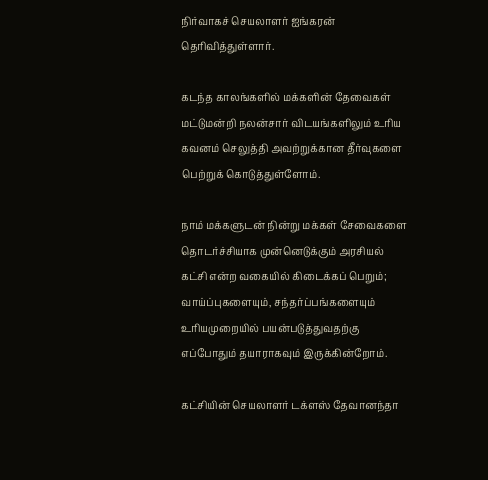நிர்வாகச் செயலாளர் ஐங்கரன் தெரிவித்துள்ளார்.

கடந்த காலங்களில் மக்களின் தேவைகள் மட்டுமன்றி நலன்சார் விடயங்களிலும் உரிய கவனம் செலுத்தி அவற்றுக்கான தீர்வுகளை பெற்றுக் கொடுத்துள்ளோம்.

நாம் மக்களுடன் நின்று மக்கள் சேவைகளை தொடர்ச்சியாக முன்னெடுக்கும் அரசியல் கட்சி என்ற வகையில் கிடைக்கப் பெறும்; வாய்ப்புகளையும், சந்தர்ப்பங்களையும் உரியமுறையில் பயன்படுத்துவதற்கு எப்போதும் தயாராகவும் இருக்கின்றோம்.

கட்சியின் செயலாளர் டக்ளஸ் தேவானந்தா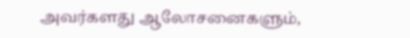அவர்களது ஆலோசனைகளும்,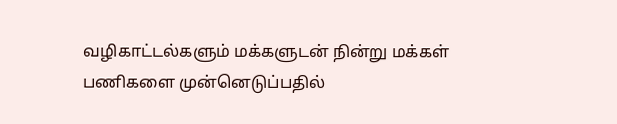வழிகாட்டல்களும் மக்களுடன் நின்று மக்கள் பணிகளை முன்னெடுப்பதில்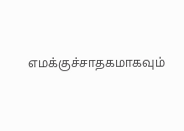எமக்குச்சாதகமாகவும்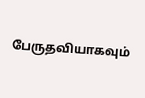பேருதவியாகவும்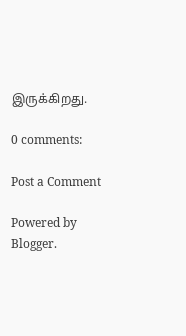இருக்கிறது.

0 comments:

Post a Comment

Powered by Blogger.